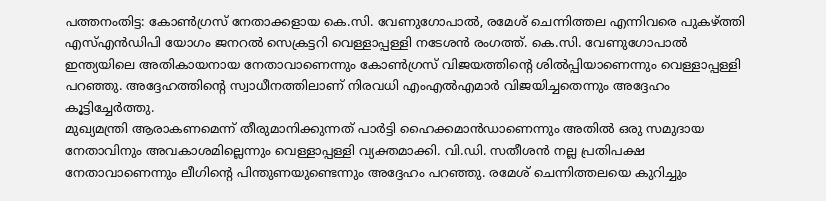പത്തനംതിട്ട: കോൺഗ്രസ് നേതാക്കളായ കെ.സി. വേണുഗോപാൽ, രമേശ് ചെന്നിത്തല എന്നിവരെ പുകഴ്ത്തി എസ്എൻഡിപി യോഗം ജനറൽ സെക്രട്ടറി വെള്ളാപ്പള്ളി നടേശൻ രംഗത്ത്. കെ.സി. വേണുഗോപാൽ ഇന്ത്യയിലെ അതികായനായ നേതാവാണെന്നും കോൺഗ്രസ് വിജയത്തിന്റെ ശിൽപ്പിയാണെന്നും വെള്ളാപ്പള്ളി പറഞ്ഞു. അദ്ദേഹത്തിന്റെ സ്വാധീനത്തിലാണ് നിരവധി എംഎൽഎമാർ വിജയിച്ചതെന്നും അദ്ദേഹം കൂട്ടിച്ചേർത്തു.
മുഖ്യമന്ത്രി ആരാകണമെന്ന് തീരുമാനിക്കുന്നത് പാർട്ടി ഹൈക്കമാൻഡാണെന്നും അതിൽ ഒരു സമുദായ നേതാവിനും അവകാശമില്ലെന്നും വെള്ളാപ്പള്ളി വ്യക്തമാക്കി. വി.ഡി. സതീശൻ നല്ല പ്രതിപക്ഷ നേതാവാണെന്നും ലീഗിന്റെ പിന്തുണയുണ്ടെന്നും അദ്ദേഹം പറഞ്ഞു. രമേശ് ചെന്നിത്തലയെ കുറിച്ചും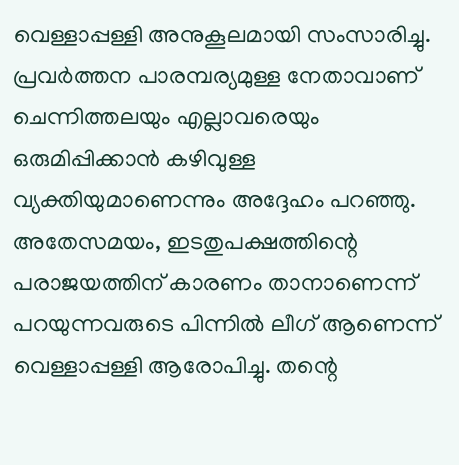വെള്ളാപ്പള്ളി അനുകൂലമായി സംസാരിച്ചു. പ്രവർത്തന പാരമ്പര്യമുള്ള നേതാവാണ് ചെന്നിത്തലയും എല്ലാവരെയും ഒരുമിപ്പിക്കാൻ കഴിവുള്ള വ്യക്തിയുമാണെന്നും അദ്ദേഹം പറഞ്ഞു.
അതേസമയം, ഇടതുപക്ഷത്തിന്റെ പരാജയത്തിന് കാരണം താനാണെന്ന് പറയുന്നവരുടെ പിന്നിൽ ലീഗ് ആണെന്ന് വെള്ളാപ്പള്ളി ആരോപിച്ചു. തന്റെ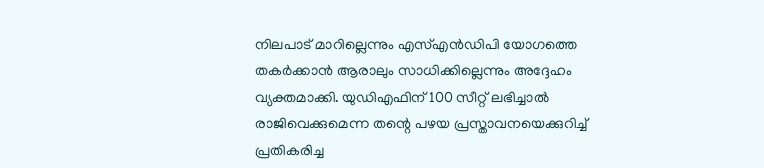നിലപാട് മാറില്ലെന്നും എസ്എൻഡിപി യോഗത്തെ തകർക്കാൻ ആരാലും സാധിക്കില്ലെന്നും അദ്ദേഹം വ്യക്തമാക്കി. യുഡിഎഫിന് 100 സീറ്റ് ലഭിച്ചാൽ രാജിവെക്കുമെന്ന തന്റെ പഴയ പ്രസ്താവനയെക്കുറിച്ച് പ്രതികരിച്ച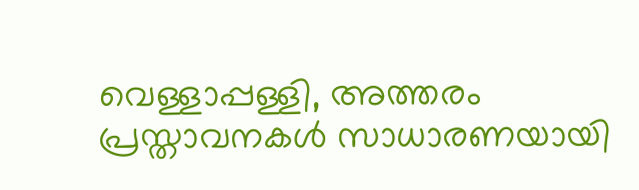വെള്ളാപ്പള്ളി, അത്തരം പ്രസ്താവനകൾ സാധാരണയായി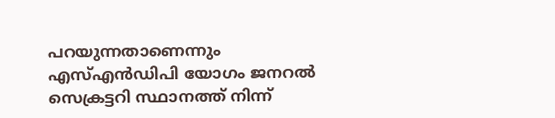പറയുന്നതാണെന്നും എസ്എൻഡിപി യോഗം ജനറൽ സെക്രട്ടറി സ്ഥാനത്ത് നിന്ന്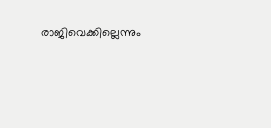രാജിവെക്കില്ലെന്നും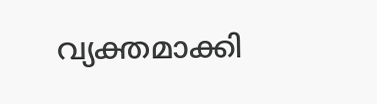വ്യക്തമാക്കി